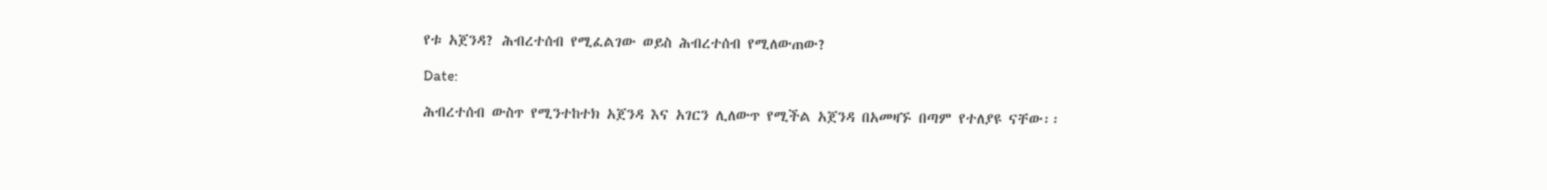የቱ አጀንዳ? ሕብረተሰብ የሚፈልገው ወይስ ሕብረተሰብ የሚለውጠው?

Date:

ሕብረተሰብ ውስጥ የሚንተከተክ አጀንዳ እና አገርን ሊለውጥ የሚችል አጀንዳ በአመዛኙ በጣም የተለያዩ ናቸው፡፡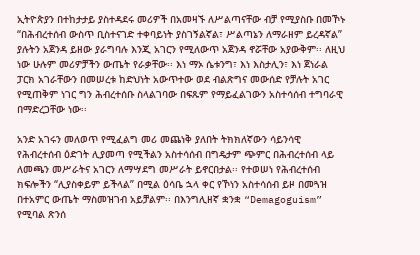ኢትዮጵያን በተከታታይ ያስተዳደሩ መሪዎች በአመዛኙ ለሥልጣናቸው ብቻ የሚያስቡ በመኾኑ “በሕብረተሰብ ውስጥ ቢስተናገድ ተቀባይነት ያስገኝልኛል፣ ሥልጣኔን ለማራዘም ይረዳኛል” ያሉትን አጀንዳ ይዘው ያራግባሉ እንጂ አገርን የሚለውጥ አጀንዳ ኖሯቸው አያውቅም፡፡ ለዚህ ነው ሁሉም መሪዎቻችን ውጤት የራቃቸው፡፡ እነ ማኦ ሴቱንግ፣ እነ እስታሊን፣ እነ ጀነራል ፓርክ አገራቸውን በመሠረቱ ከድህነት አውጥተው ወደ ብልጽግና መውሰድ የቻሉት አገር የሚጠቅም ነገር ግን ሕብረተሰቡ ስላልገባው በፍጹም የማይፈልገውን አስተሳሰብ ተግባራዊ በማድረጋቸው ነው፡፡

አንድ አገሩን መለወጥ የሚፈልግ መሪ መጨነቅ ያለበት ትክክለኛውን ሳይንሳዊ የሕብረተሰብ ዕድገት ሊያመጣ የሚችልን አስተሳሰብ በግዴታም ጭምር በሕብረተሰብ ላይ ለመጫን መሥራትና አገርን ለማሣደግ መሥራት ይኖርበታል፡፡ የተወሠነ የሕብረተሰብ ክፍሎችን “ሊያስቀይም ይችላል” በሚል ዕሳቤ ኋላ ቀር የኾነን አስተሳሰብ ይዞ በመጓዝ በተአምር ውጤት ማስመዝገብ አይቻልም፡፡ በእንግሊዘኛ ቋንቋ “Demagoguism” የሚባል ጽንሰ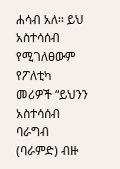ሐሳብ አለ፡፡ ይህ አስተሳሰብ የሚገለፀውም የፖለቲካ መሪዎች “ይህንን አስተሳሰብ ባራግብ (ባራምድ) ብዙ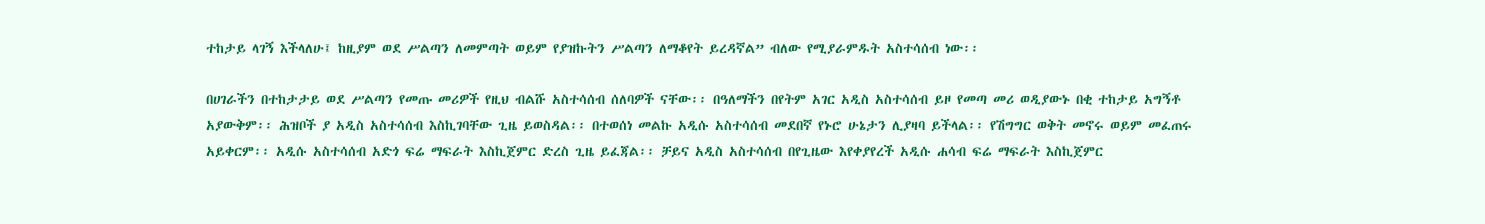ተከታይ ላገኝ እችላለሁ፤ ከዚያም ወደ ሥልጣን ለመምጣት ወይም የያዝኩትን ሥልጣን ለማቆየት ይረዳኛል” ብለው የሚያራምዱት አስተሳሰብ ነው፡፡

በሀገራችን በተከታታይ ወደ ሥልጣን የመጡ መሪዎች የዚህ ብልሹ አስተሳሰብ ሰለባዎች ናቸው፡፡ በዓለማችን በየትም አገር አዲስ አስተሳሰብ ይዞ የመጣ መሪ ወዲያውኑ በቂ ተከታይ አግኝቶ አያውቅም፡፡ ሕዝቦች ያ አዲስ አስተሳሰብ እስኪገባቸው ጊዜ ይወስዳል፡፡ በተወሰነ መልኩ አዲሱ አስተሳሰብ መደበኛ የኑሮ ሁኔታን ሊያዛባ ይችላል፡፡ የሽግግር ወቅት መኖሩ ወይም መፈጠሩ አይቀርም፡፡ አዲሱ አስተሳሰብ አድጎ ፍሬ ማፍራት እስኪጀምር ድረስ ጊዜ ይፈጃል፡፡ ቻይና አዲስ አስተሳሰብ በየጊዜው እየቀያየረች አዲሱ ሐሳብ ፍሬ ማፍራት እስኪጀምር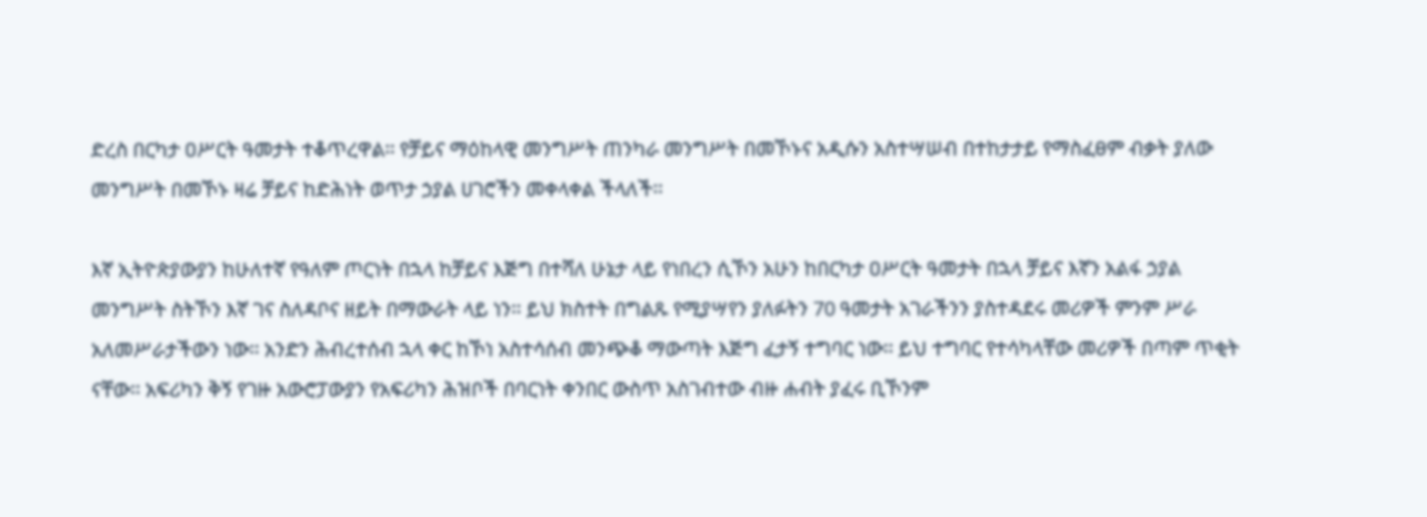ድረስ በርካታ ዐሥርት ዓመታት ተቆጥረዋል፡፡ የቻይና ማዕከላዊ መንግሥት ጠንካራ መንግሥት በመኾኑና አዲሱን አስተሣሠብ በተከታታይ የማስፈፀም ብቃት ያለው መንግሥት በመኾኑ ዛሬ ቻይና ከድሕነት ወጥታ ኃያል ሀገሮችን መቀላቀል ችላለች፡፡

እኛ ኢትዮጵያውያን ከሁለተኛ የዓለም ጦርነት በኋላ ከቻይና እጅግ በተሻለ ሁኔታ ላይ የነበረን ሲኾን አሁን ከበርካታ ዐሥርት ዓመታት በኋላ ቻይና እኛን አልፋ ኃያል መንግሥት ስትኾን እኛ ገና ስለዳቦና ዘይት በማውራት ላይ ነን፡፡ ይህ ክስተት በግልጹ የሚያሣየን ያለፉትን 70 ዓመታት አገራችንን ያስተዳደሩ መሪዎች ምንም ሥራ አለመሥራታችውን ነው፡፡ አንድን ሕብረተሰብ ኋላ ቀር ከኾነ አስተሳሰብ መንጭቆ ማውጣት እጅግ ፈታኝ ተግባር ነው፡፡ ይህ ተግባር የተሳካላቸው መሪዎች በጣም ጥቂት ናቸው፡፡ አፍሪካን ቅኝ የገዙ አውሮፓውያን የአፍሪካን ሕዝቦች በባርነት ቀንበር ውስጥ አስገብተው ብዙ ሐብት ያፈሩ ቢኾንም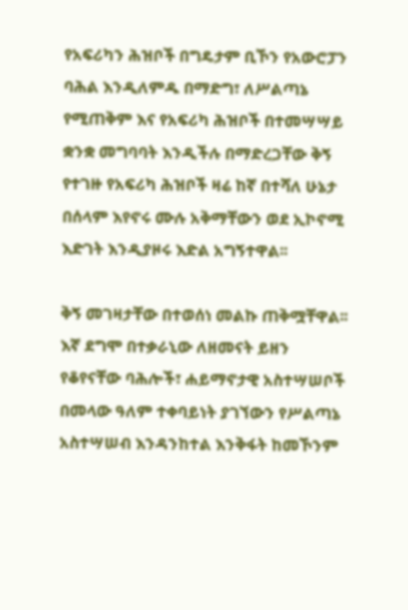የአፍሪካን ሕዝቦች በግዴታም ቢኾን የአውሮፓን ባሕል እንዲለምዱ በማድግ፣ ለሥልጣኔ የሚጠቅም እና የአፍሪካ ሕዝቦች በተመሣሣይ ቋንቋ መግባባት እንዲችሉ በማድረጋቸው ቅኝ የተገዙ የአፍሪካ ሕዝቦች ዛሬ ከኛ በተሻለ ሁኔታ በሰላም እየኖሩ ሙሉ አቅማቸውን ወደ ኢኮኖሚ እድገት እንዲያዞሩ እድል አግኝተዋል፡፡

ቅኝ መገዛታቸው በተወሰነ መልኩ ጠቅሟቸዋል፡፡ እኛ ደግሞ በተቃራኒው ለዘመናት ይዘን የቆየናቸው ባሕሎች፣ ሐይማኖታዊ አስተሣሠቦች በመላው ዓለም ተቀባይነት ያገኘውን የሥልጣኔ አስተሣሠብ እንዳንከተል እንቅፋት ከመኾንም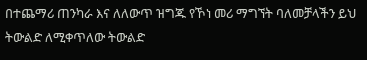በተጨማሪ ጠንካራ እና ለለውጥ ዝግጁ የኾነ መሪ ማግኘት ባለመቻላችን ይህ ትውልድ ለሚቀጥለው ትውልድ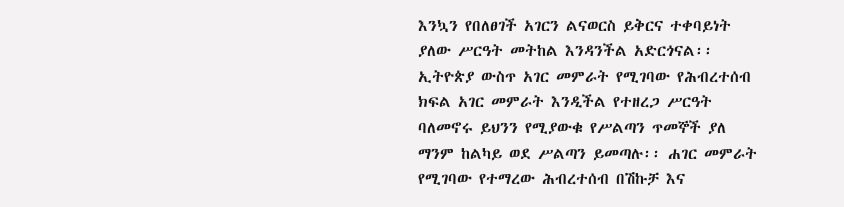እንኳን የበለፀገች አገርን ልናወርስ ይቅርና ተቀባይነት ያለው ሥርዓት መትከል እንዳንችል አድርጎናል፡፡ ኢትዮጵያ ውስጥ አገር መምራት የሚገባው የሕብረተሰብ ክፍል አገር መምራት እንዲችል የተዘረጋ ሥርዓት ባለመኖሩ ይህንን የሚያውቁ የሥልጣን ጥመኞች ያለ ማንም ከልካይ ወደ ሥልጣን ይመጣሉ፡፡ ሐገር መምራት የሚገባው የተማረው ሕብረተሰብ በሽኩቻ እና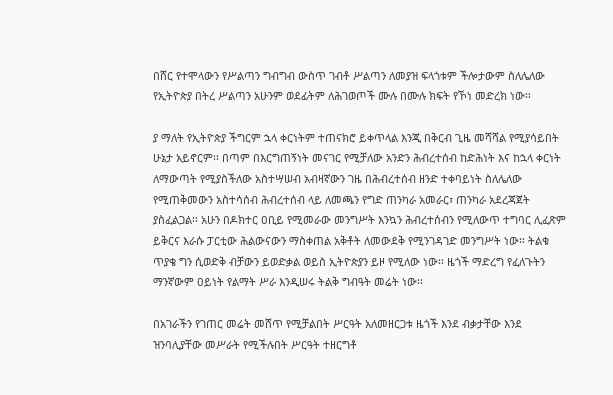በሸር የተሞላውን የሥልጣን ግብግብ ውስጥ ገብቶ ሥልጣን ለመያዝ ፍላጎቱም ችሎታውም ስለሌለው የኢትዮጵያ በትረ ሥልጣን አሁንም ወደፊትም ለሕገወጦች ሙሉ በሙሉ ክፍት የኾነ መድረክ ነው፡፡

ያ ማለት የኢትዮጵያ ችግርም ኋላ ቀርነትም ተጠናክሮ ይቀጥላል እንጂ በቅርብ ጊዜ መሻሻል የሚያሳይበት ሁኔታ አይኖርም፡፡ በጣም በእርግጠኝነት መናገር የሚቻለው አንድን ሕብረተሰብ ከድሕነት እና ከኋላ ቀርነት ለማውጣት የሚያስችለው አስተሣሠብ አብዛኛውን ገዜ በሕብረተሰብ ዘንድ ተቀባይነት ስለሌለው የሚጠቅመውን አስተሳሰብ ሕብረተሰብ ላይ ለመጫን የግድ ጠንካራ አመራር፣ ጠንካራ አደረጃጀት ያስፈልጋል፡፡ አሁን በዶክተር ዐቢይ የሚመራው መንግሥት እንኳን ሕብረተሰብን የሚለውጥ ተግባር ሊፈጽም ይቅርና እራሱ ፓርቲው ሕልውናውን ማስቀጠል አቅቶት ለመውደቅ የሚንገዳገድ መንግሥት ነው፡፡ ትልቁ ጥያቄ ግን ሲወድቅ ብቻውን ይወድቃል ወይስ ኢትዮጵያን ይዞ የሚለው ነው፡፡ ዜጎች ማድረግ የፈለጉትን ማንኛውም ዐይነት የልማት ሥራ እንዲሠሩ ትልቅ ግብዓት መሬት ነው፡፡

በአገራችን የገጠር መሬት መሸጥ የሚቻልበት ሥርዓት አለመዘርጋቱ ዜጎች እንደ ብቃታቸው እንደ ዝንባሊያቸው መሥራት የሚችሉበት ሥርዓት ተዘርግቶ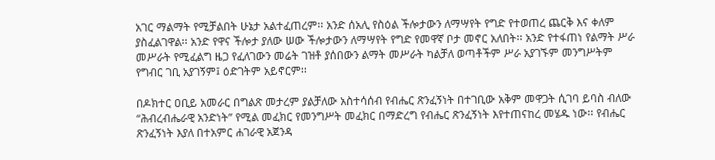አገር ማልማት የሚቻልበት ሁኔታ አልተፈጠረም፡፡ አንድ ሰአሊ የስዕል ችሎታውን ለማሣየት የግድ የተወጠረ ጨርቅ እና ቀለም ያስፈልገዋል፡፡ አንድ የዋና ችሎታ ያለው ሠው ችሎታውን ለማሣየት የግድ የመዋኛ ቦታ መኖር አለበት፡፡ አንድ የተፋጠነ የልማት ሥራ መሥራት የሚፈልግ ዜጋ የፈለገውን መሬት ገዝቶ ያሰበውን ልማት መሥራት ካልቻለ ወጣቶችም ሥራ አያገኙም መንግሥትም የግብር ገቢ አያገኝም፤ ዕድገትም አይኖርም፡፡

በዶክተር ዐቢይ አመራር በግልጽ መታረም ያልቻለው አስተሳሰብ የብሔር ጽንፈኝነት በተገቢው አቅም መዋጋት ሲገባ ይባስ ብለው “ሕብረብሔራዊ አንድነት” የሚል መፈክር የመንግሥት መፈክር በማድረግ የብሔር ጽንፈኝነት እየተጠናከረ መሄዱ ነው፡፡ የብሔር ጽንፈኝነት እያለ በተአምር ሐገራዊ አጀንዳ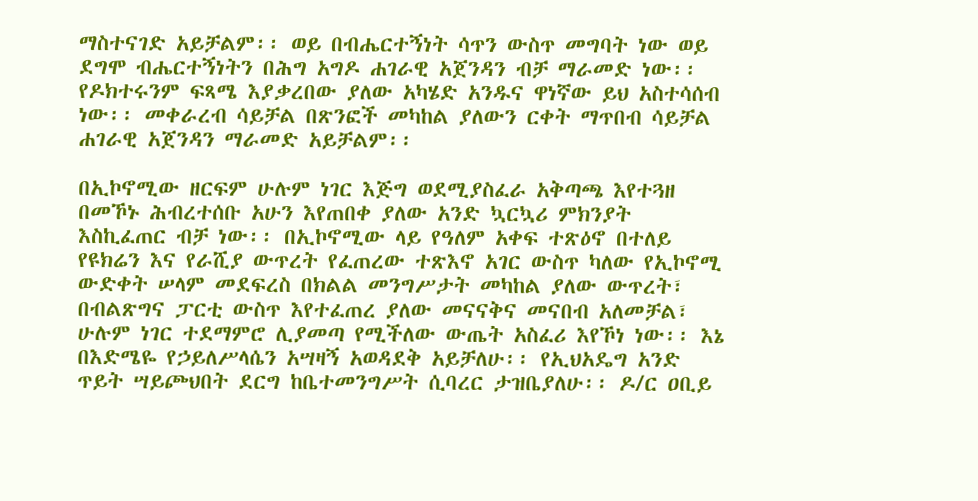ማስተናገድ አይቻልም፡፡ ወይ በብሔርተኝነት ሳጥን ውስጥ መግባት ነው ወይ ደግሞ ብሔርተኝነትን በሕግ አግዶ ሐገራዊ አጀንዳን ብቻ ማራመድ ነው፡፡ የዶክተሩንም ፍጻሜ እያቃረበው ያለው አካሄድ አንዱና ዋነኛው ይህ አስተሳሰብ ነው፡፡ መቀራረብ ሳይቻል በጽንፎች መካከል ያለውን ርቀት ማጥበብ ሳይቻል ሐገራዊ አጀንዳን ማራመድ አይቻልም፡፡

በኢኮኖሚው ዘርፍም ሁሉም ነገር እጅግ ወደሚያስፈራ አቅጣጫ እየተጓዘ በመኾኑ ሕብረተሰቡ አሁን እየጠበቀ ያለው አንድ ኳርኳሪ ምክንያት እስኪፈጠር ብቻ ነው፡፡ በኢኮኖሚው ላይ የዓለም አቀፍ ተጽዕኖ በተለይ የዩክሬን እና የራሺያ ውጥረት የፈጠረው ተጽእኖ አገር ውስጥ ካለው የኢኮኖሚ ውድቀት ሠላም መደፍረስ በክልል መንግሥታት መካከል ያለው ውጥረት፣ በብልጽግና ፓርቲ ውስጥ እየተፈጠረ ያለው መናናቅና መናበብ አለመቻል፣ ሁሉም ነገር ተደማምሮ ሊያመጣ የሚችለው ውጤት አስፈሪ እየኾነ ነው፡፡ እኔ በእድሜዬ የኃይለሥላሴን አሣዛኝ አወዳደቅ አይቻለሁ፡፡ የኢህአዴግ አንድ ጥይት ሣይጮህበት ደርግ ከቤተመንግሥት ሲባረር ታዝቤያለሁ፡፡ ዶ/ር ዐቢይ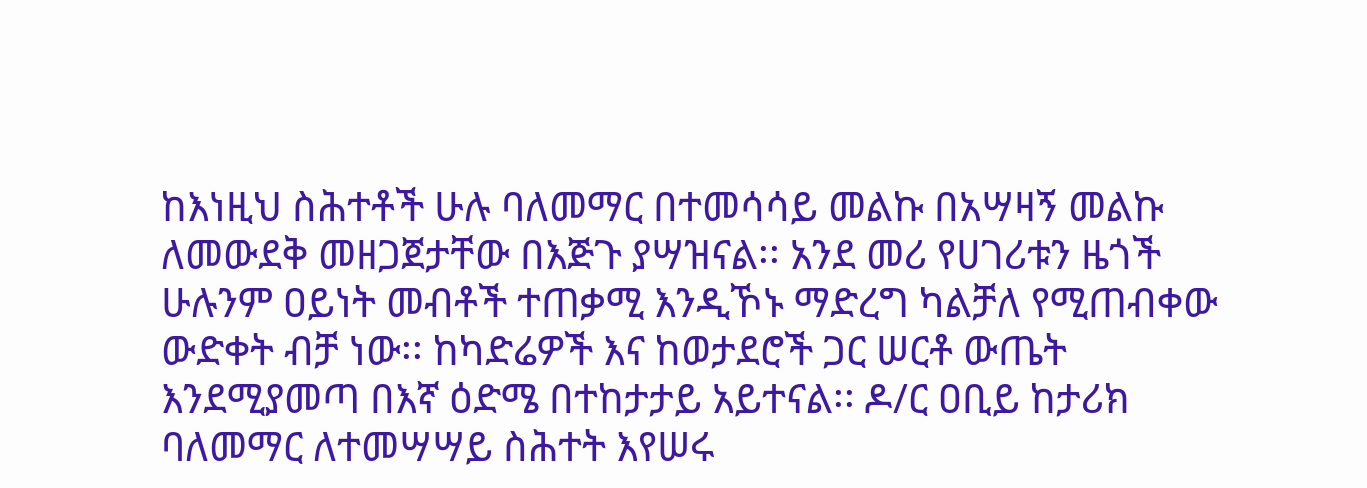ከእነዚህ ስሕተቶች ሁሉ ባለመማር በተመሳሳይ መልኩ በአሣዛኝ መልኩ ለመውደቅ መዘጋጀታቸው በእጅጉ ያሣዝናል፡፡ አንደ መሪ የሀገሪቱን ዜጎች ሁሉንም ዐይነት መብቶች ተጠቃሚ እንዲኾኑ ማድረግ ካልቻለ የሚጠብቀው ውድቀት ብቻ ነው፡፡ ከካድሬዎች እና ከወታደሮች ጋር ሠርቶ ውጤት እንደሚያመጣ በእኛ ዕድሜ በተከታታይ አይተናል፡፡ ዶ/ር ዐቢይ ከታሪክ ባለመማር ለተመሣሣይ ስሕተት እየሠሩ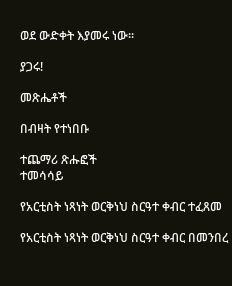ወደ ውድቀት እያመሩ ነው፡፡

ያጋሩ!

መጽሔቶች

በብዛት የተነበቡ

ተጨማሪ ጽሑፎች
ተመሳሳይ

የአርቲስት ነጻነት ወርቅነህ ስርዓተ ቀብር ተፈጸመ

የአርቲስት ነጻነት ወርቅነህ ስርዓተ ቀብር በመንበረ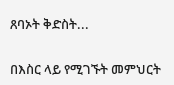ጸባኦት ቅድስት...

በእስር ላይ የሚገኙት መምህርት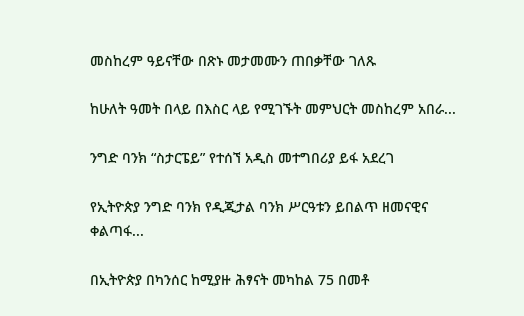መስከረም ዓይናቸው በጽኑ መታመሙን ጠበቃቸው ገለጹ

ከሁለት ዓመት በላይ በእስር ላይ የሚገኙት መምህርት መስከረም አበራ...

ንግድ ባንክ “ስታርፔይ” የተሰኘ አዲስ መተግበሪያ ይፋ አደረገ

የኢትዮጵያ ንግድ ባንክ የዲጂታል ባንክ ሥርዓቱን ይበልጥ ዘመናዊና ቀልጣፋ...

በኢትዮጵያ በካንሰር ከሚያዙ ሕፃናት መካከል 75 በመቶ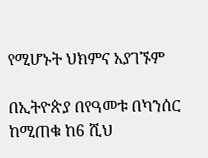የሚሆኑት ህክምና አያገኙም

በኢትዮጵያ በየዓመቱ በካንሰር ከሚጠቁ ከ6 ሺህ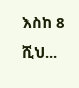እስከ 8 ሺህ...